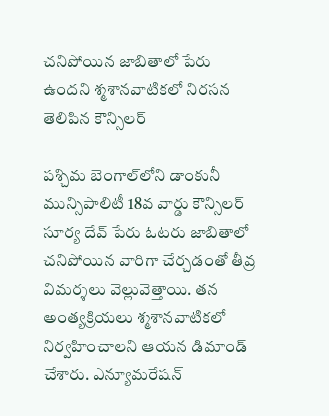చనిపోయిన జాబితాలో పేరు ఉందని శ్మశానవాటికలో నిరసన తెలిపిన కౌన్సిలర్

పశ్చిమ బెంగాల్‌లోని డాంకునీ మున్సిపాలిటీ 18వ వార్డు కౌన్సిలర్ సూర్య దేవ్‌ పేరు ఓటరు జాబితాలో చనిపోయిన వారిగా చేర్చడంతో తీవ్ర విమర్శలు వెల్లువెత్తాయి. తన అంత్యక్రియలు శ్మశానవాటికలో నిర్వహించాలని ఆయన డిమాండ్ చేశారు. ఎన్యూమరేషన్‌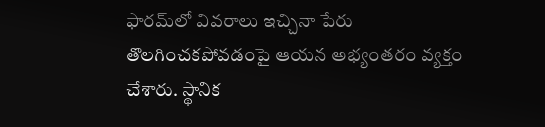ఫారమ్‌లో వివరాలు ఇచ్చినా పేరు తొలగించకపోవడంపై ఆయన అభ్యంతరం వ్యక్తం చేశారు. స్థానిక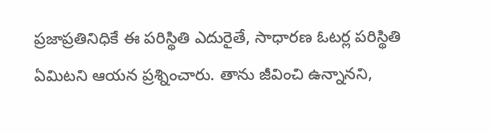ప్రజాప్రతినిధికే ఈ పరిస్థితి ఎదురైతే, సాధారణ ఓటర్ల పరిస్థితి ఏమిటని ఆయన ప్రశ్నించారు. తాను జీవించి ఉన్నానని,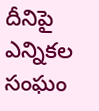దీనిపై ఎన్నికల సంఘం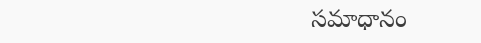సమాధానం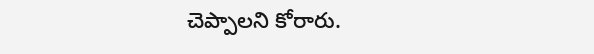చెప్పాలని కోరారు.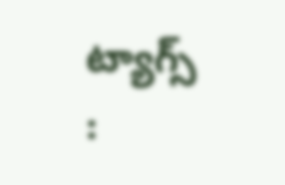ట్యాగ్స్ :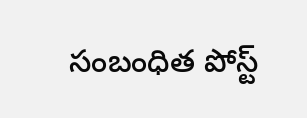సంబంధిత పోస్ట్